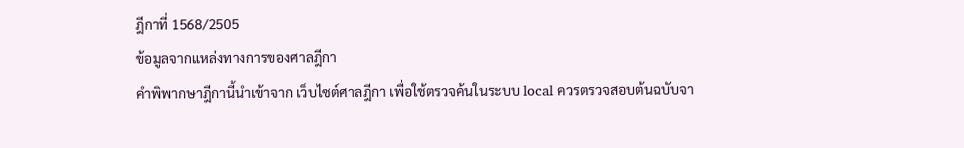ฎีกาที่ 1568/2505
ข้อมูลจากแหล่งทางการของศาลฎีกา
คำพิพากษาฎีกานี้นำเข้าจาก เว็บไซต์ศาลฎีกา เพื่อใช้ตรวจค้นในระบบ local ควรตรวจสอบต้นฉบับจา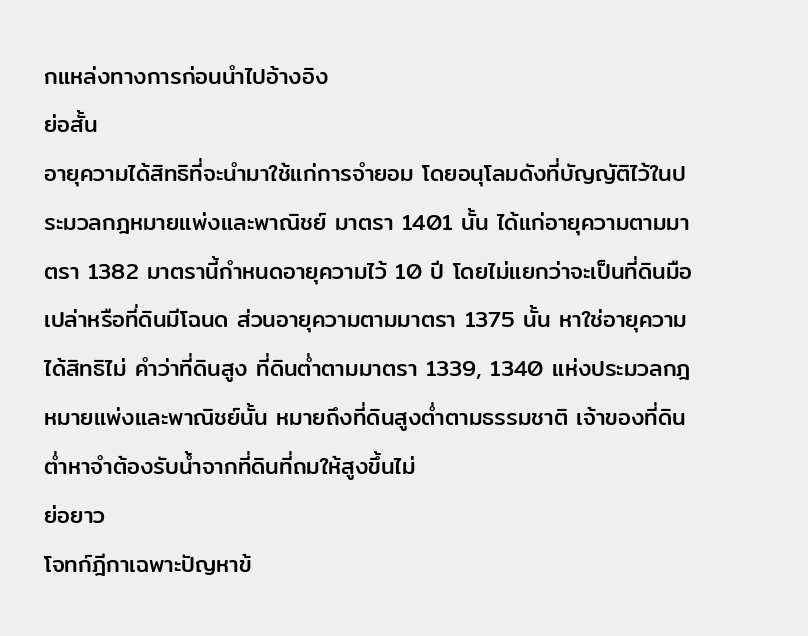กแหล่งทางการก่อนนำไปอ้างอิง
ย่อสั้น
อายุความได้สิทธิที่จะนำมาใช้แก่การจำยอม โดยอนุโลมดังที่บัญญัติไว้ในประมวลกฎหมายแพ่งและพาณิชย์ มาตรา 1401 นั้น ได้แก่อายุความตามมาตรา 1382 มาตรานี้กำหนดอายุความไว้ 10 ปี โดยไม่แยกว่าจะเป็นที่ดินมือเปล่าหรือที่ดินมีโฉนด ส่วนอายุความตามมาตรา 1375 นั้น หาใช่อายุความได้สิทธิไม่ คำว่าที่ดินสูง ที่ดินต่ำตามมาตรา 1339, 1340 แห่งประมวลกฎหมายแพ่งและพาณิชย์นั้น หมายถึงที่ดินสูงต่ำตามธรรมชาติ เจ้าของที่ดินต่ำหาจำต้องรับน้ำจากที่ดินที่ถมให้สูงขึ้นไม่
ย่อยาว
โจทก์ฎีกาเฉพาะปัญหาข้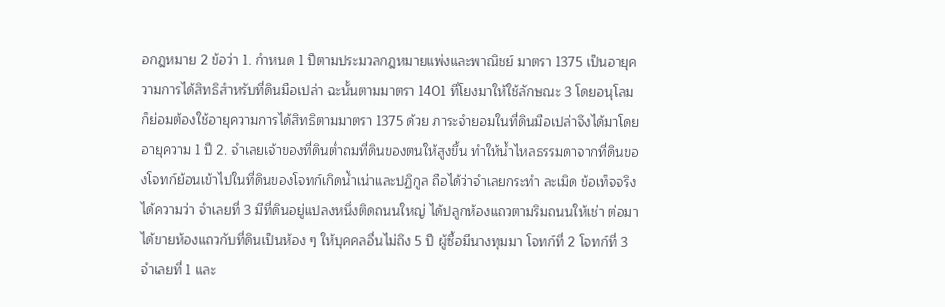อกฎหมาย 2 ข้อว่า 1. กำหนด 1 ปีตามประมวลกฎหมายแพ่งและพาณิชย์ มาตรา 1375 เป็นอายุความการได้สิทธิสำหรับที่ดินมือเปล่า ฉะนั้นตามมาตรา 1401 ที่โยงมาให้ใช้ลักษณะ 3 โดยอนุโลม ก็ย่อมต้องใช้อายุความการได้สิทธิตามมาตรา 1375 ด้วย ภาระจำยอมในที่ดินมือเปล่าจึงได้มาโดยอายุความ 1 ปี 2. จำเลยเจ้าของที่ดินต่ำถมที่ดินของตนให้สูงขึ้น ทำให้น้ำไหลธรรมดาจากที่ดินของโจทก์ย้อนเข้าไปในที่ดินของโจทก์เกิดน้ำเน่าและปฏิกูล ถือได้ว่าจำเลยกระทำ ละเมิด ข้อเท็จจริงได้ความว่า จำเลยที่ 3 มีที่ดินอยู่แปลงหนึ่งติดถนนใหญ่ ได้ปลูกห้องแถวตามริมถนนให้เช่า ต่อมาได้ขายห้องแถวกับที่ดินเป็นห้อง ๆ ให้บุคคลอื่นไม่ถึง 5 ปี ผู้ซื้อมีนางทุมมา โจทก์ที่ 2 โจทก์ที่ 3 จำเลยที่ 1 และ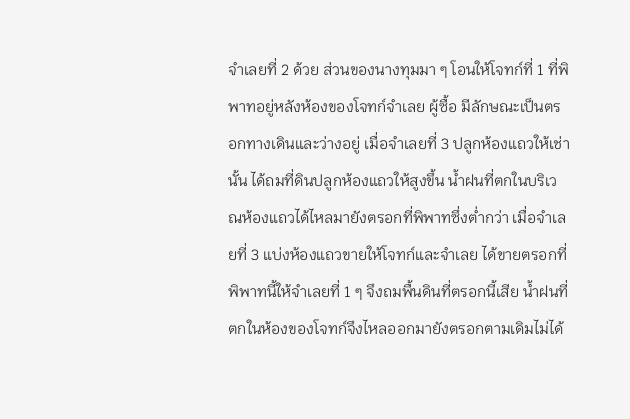จำเลยที่ 2 ด้วย ส่วนของนางทุมมา ๆ โอนให้โจทก์ที่ 1 ที่พิพาทอยู่หลังห้องของโจทก์จำเลย ผู้ซื้อ มีลักษณะเป็นตรอกทางเดินและว่างอยู่ เมื่อจำเลยที่ 3 ปลูกห้องแถวให้เช่านั้น ได้ถมที่ดินปลูกห้องแถวให้สูงขึ้น น้ำฝนที่ตกในบริเวณห้องแถวได้ไหลมายังตรอกที่พิพาทซึ่งต่ำกว่า เมื่อจำเลยที่ 3 แบ่งห้องแถวขายให้โจทก์และจำเลย ได้ขายตรอกที่พิพาทนี้ให้จำเลยที่ 1 ๆ จึงถมพื้นดินที่ตรอกนี้เสีย น้ำฝนที่ตกในห้องของโจทก์จึงไหลออกมายังตรอกตามเดิมไม่ได้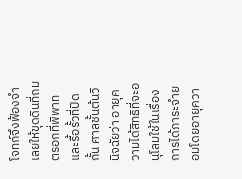โจทก์จึงฟ้องจำเลยให้ขุดดินที่ถมตรอกที่พิพาทและรื้อรั้วที่ปิดกั้น ศาลชั้นต้นวินิจฉัยว่า อายุความได้สิทธิที่จะอนุโลมใช้ในเรื่องการได้ภาระจำยอมโดยอายุควา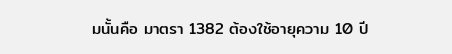มนั้นคือ มาตรา 1382 ต้องใช้อายุความ 10 ปี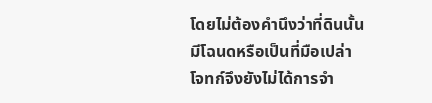โดยไม่ต้องคำนึงว่าที่ดินนั้นมีโฉนดหรือเป็นที่มือเปล่า โจทก์จึงยังไม่ได้การจำ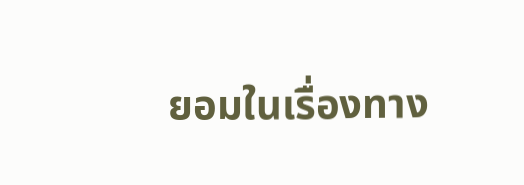ยอมในเรื่องทาง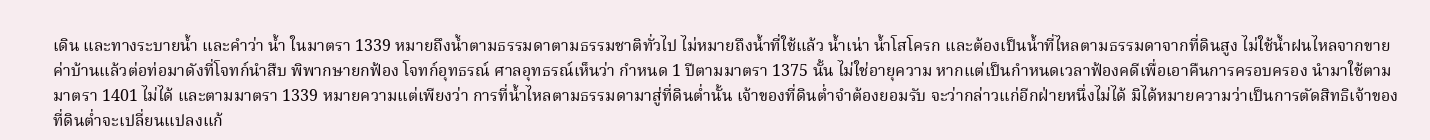เดิน และทางระบายน้ำ และคำว่า น้ำ ในมาตรา 1339 หมายถึงน้ำตามธรรมดาตามธรรมชาติทั่วไป ไม่หมายถึงน้ำที่ใช้แล้ว น้ำเน่า น้ำโสโครก และต้องเป็นน้ำที่ไหลตามธรรมดาจากที่ดินสูง ไม่ใช้น้ำฝนไหลจากขายค่าบ้านแล้วต่อท่อมาดังที่โจทก์นำสืบ พิพากษายกฟ้อง โจทก์อุทธรณ์ ศาลอุทธรณ์เห็นว่า กำหนด 1 ปีตามมาตรา 1375 นั้น ไม่ใช่อายุความ หากแต่เป็นกำหนดเวลาฟ้องคดีเพื่อเอาคืนการครอบครอง นำมาใช้ตามมาตรา 1401 ไม่ได้ และตามมาตรา 1339 หมายความแต่เพียงว่า การที่น้ำไหลตามธรรมดามาสู่ที่ดินต่ำนั้น เจ้าของที่ดินต่ำจำต้องยอมรับ จะว่ากล่าวแก่อีกฝ่ายหนึ่งไม่ได้ มิได้หมายความว่าเป็นการตัดสิทธิเจ้าของที่ดินต่ำจะเปลี่ยนแปลงแก้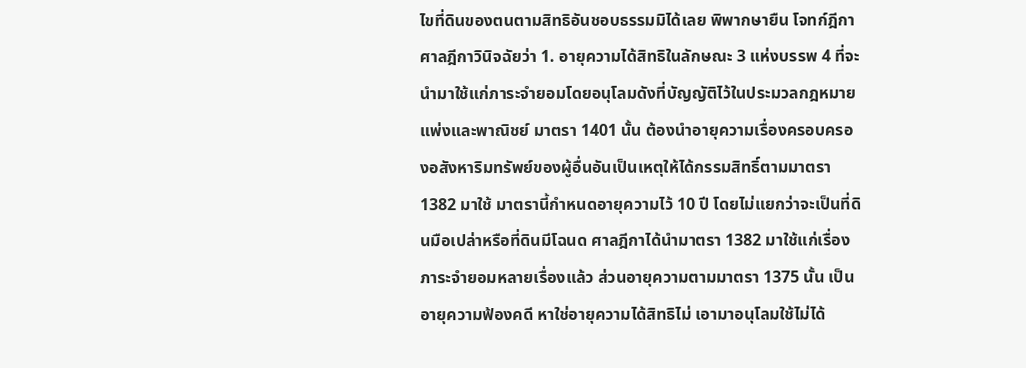ไขที่ดินของตนตามสิทธิอันชอบธรรมมิได้เลย พิพากษายืน โจทก์ฎีกา ศาลฎีกาวินิจฉัยว่า 1. อายุความได้สิทธิในลักษณะ 3 แห่งบรรพ 4 ที่จะนำมาใช้แก่ภาระจำยอมโดยอนุโลมดังที่บัญญัติไว้ในประมวลกฎหมายแพ่งและพาณิชย์ มาตรา 1401 นั้น ต้องนำอายุความเรื่องครอบครองอสังหาริมทรัพย์ของผู้อื่นอันเป็นเหตุให้ได้กรรมสิทธิ์ตามมาตรา 1382 มาใช้ มาตรานี้กำหนดอายุความไว้ 10 ปี โดยไม่แยกว่าจะเป็นที่ดินมือเปล่าหรือที่ดินมีโฉนด ศาลฎีกาได้นำมาตรา 1382 มาใช้แก่เรื่องภาระจำยอมหลายเรื่องแล้ว ส่วนอายุความตามมาตรา 1375 นั้น เป็นอายุความฟ้องคดี หาใช่อายุความได้สิทธิไม่ เอามาอนุโลมใช้ไม่ได้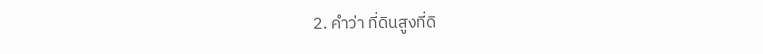2. คำว่า ที่ดินสูงที่ดิ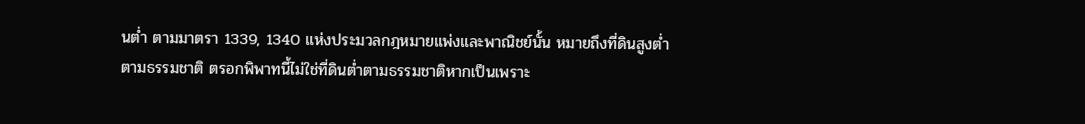นต่ำ ตามมาตรา 1339, 1340 แห่งประมวลกฎหมายแพ่งและพาณิชย์นั้น หมายถึงที่ดินสูงต่ำตามธรรมชาติ ตรอกพิพาทนี้ไม่ใช่ที่ดินต่ำตามธรรมชาติหากเป็นเพราะ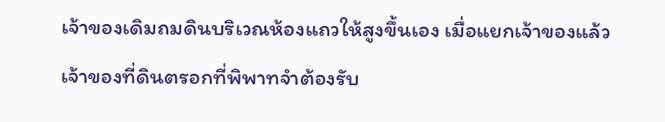เจ้าของเดิมถมดินบริเวณห้องแถวให้สูงขึ้นเอง เมื่อแยกเจ้าของแล้ว เจ้าของที่ดินตรอกที่พิพาทจำต้องรับ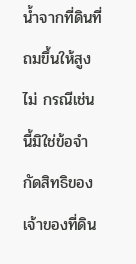น้ำจากที่ดินที่ถมขึ้นให้สูงไม่ กรณีเช่นนี้มิใช่ข้อจำกัดสิทธิของเจ้าของที่ดิน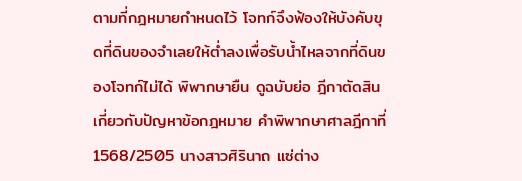ตามที่กฎหมายกำหนดไว้ โจทก์จึงฟ้องให้บังคับขุดที่ดินของจำเลยให้ต่ำลงเพื่อรับน้ำไหลจากที่ดินของโจทก์ไม่ได้ พิพากษายืน ดูฉบับย่อ ฎีกาตัดสินเกี่ยวกับปัญหาข้อกฎหมาย คำพิพากษาศาลฎีกาที่ 1568/2505 นางสาวศิรินาถ แซ่ต่าง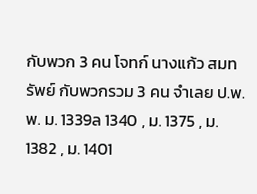กับพวก 3 คน โจทก์ นางแก้ว สมทรัพย์ กับพวกรวม 3 คน จำเลย ป.พ.พ. ม. 1339ล 1340 , ม. 1375 , ม. 1382 , ม. 1401